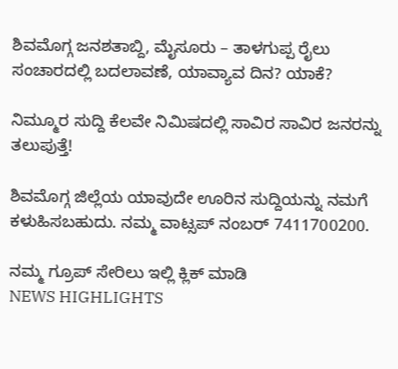ಶಿವಮೊಗ್ಗ ಜನಶತಾಬ್ದಿ, ಮೈಸೂರು – ತಾಳಗುಪ್ಪ ರೈಲು ಸಂಚಾರದಲ್ಲಿ ಬದಲಾವಣೆ, ಯಾವ್ಯಾವ ದಿನ? ಯಾಕೆ?

ನಿಮ್ಮೂರ ಸುದ್ದಿ ಕೆಲವೇ ನಿಮಿಷದಲ್ಲಿ ಸಾವಿರ ಸಾವಿರ ಜನರನ್ನು ತಲುಪುತ್ತೆ!

ಶಿವಮೊಗ್ಗ ಜಿಲ್ಲೆಯ ಯಾವುದೇ ಊರಿನ ಸುದ್ದಿಯನ್ನು ನಮಗೆ ಕಳುಹಿಸಬಹುದು. ನಮ್ಮ ವಾಟ್ಸಪ್‌ ನಂಬರ್ 7411700200.

ನಮ್ಮ ಗ್ರೂಪ್‌ ಸೇರಿಲು ಇಲ್ಲಿ ಕ್ಲಿಕ್‌ ಮಾಡಿ
NEWS HIGHLIGHTS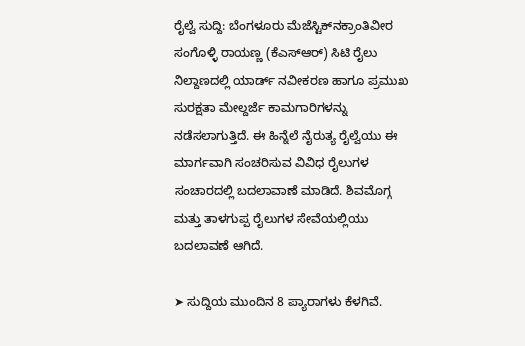ರೈಲ್ವೆ ಸುದ್ದಿ: ಬೆಂಗಳೂರು ಮೆಜೆಸ್ಟಿಕ್‌ನಕ್ರಾಂತಿವೀರ ಸಂಗೊಳ್ಳಿ ರಾಯಣ್ಣ (ಕೆಎಸ್‌ಆರ್‌) ಸಿಟಿ ರೈಲು ನಿಲ್ದಾಣದಲ್ಲಿ ಯಾರ್ಡ್ ನವೀಕರಣ ಹಾಗೂ ಪ್ರಮುಖ ಸುರಕ್ಷತಾ ಮೇಲ್ದರ್ಜೆ ಕಾಮಗಾರಿಗಳನ್ನು ನಡೆಸಲಾಗುತ್ತಿದೆ. ಈ ಹಿನ್ನೆಲೆ ನೈರುತ್ಯ ರೈಲ್ವೆಯು ಈ ಮಾರ್ಗವಾಗಿ ಸಂಚರಿಸುವ ವಿವಿಧ ರೈಲುಗಳ ಸಂಚಾರದಲ್ಲಿ ಬದಲಾವಾಣೆ ಮಾಡಿದೆ. ಶಿವಮೊಗ್ಗ ಮತ್ತು ತಾಳಗುಪ್ಪ ರೈಲುಗಳ ಸೇವೆಯಲ್ಲಿಯು ಬದಲಾವಣೆ ಆಗಿದೆ.

➤ ಸುದ್ದಿಯ ಮುಂದಿನ 8 ಪ್ಯಾರಾಗಳು ಕೆಳಗಿವೆ.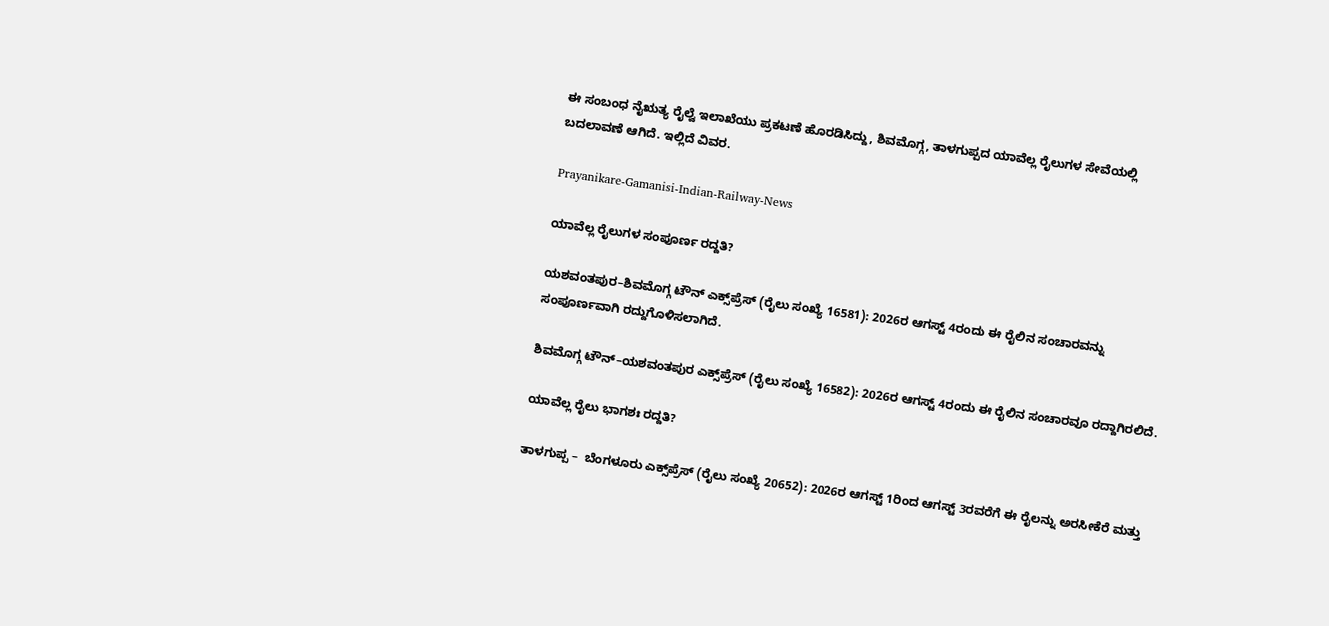ಈ ಸಂಬಂಧ ನೈಋತ್ಯ ರೈಲ್ವೆ ಇಲಾಖೆಯು ಪ್ರಕಟಣೆ ಹೊರಡಿಸಿದ್ದು, ಶಿವಮೊಗ್ಗ, ತಾಳಗುಪ್ಪದ ಯಾವೆಲ್ಲ ರೈಲುಗಳ ಸೇವೆಯಲ್ಲಿ ಬದಲಾವಣೆ ಆಗಿದೆ. ಇಲ್ಲಿದೆ ವಿವರ.

Prayanikare-Gamanisi-Indian-Railway-News

ಯಾವೆಲ್ಲ ರೈಲುಗಳ ಸಂಪೂರ್ಣ ರದ್ದತಿ?

ಯಶವಂತಪುರ–ಶಿವಮೊಗ್ಗ ಟೌನ್ ಎಕ್ಸ್‌ಪ್ರೆಸ್ (ರೈಲು ಸಂಖ್ಯೆ 16581): 2026ರ ಆಗಸ್ಟ್ 4ರಂದು ಈ ರೈಲಿನ ಸಂಚಾರವನ್ನು ಸಂಪೂರ್ಣವಾಗಿ ರದ್ದುಗೊಳಿಸಲಾಗಿದೆ.

ಶಿವಮೊಗ್ಗ ಟೌನ್–ಯಶವಂತಪುರ ಎಕ್ಸ್‌ಪ್ರೆಸ್ (ರೈಲು ಸಂಖ್ಯೆ 16582): 2026ರ ಆಗಸ್ಟ್ 4ರಂದು ಈ ರೈಲಿನ ಸಂಚಾರವೂ ರದ್ದಾಗಿರಲಿದೆ.

ಯಾವೆಲ್ಲ ರೈಲು ಭಾಗಶಃ ರದ್ದತಿ?

ತಾಳಗುಪ್ಪ –  ಬೆಂಗಳೂರು ಎಕ್ಸ್‌ಪ್ರೆಸ್ (ರೈಲು ಸಂಖ್ಯೆ 20652): 2026ರ ಆಗಸ್ಟ್ 1ರಿಂದ ಆಗಸ್ಟ್ 3ರವರೆಗೆ ಈ ರೈಲನ್ನು ಅರಸೀಕೆರೆ ಮತ್ತು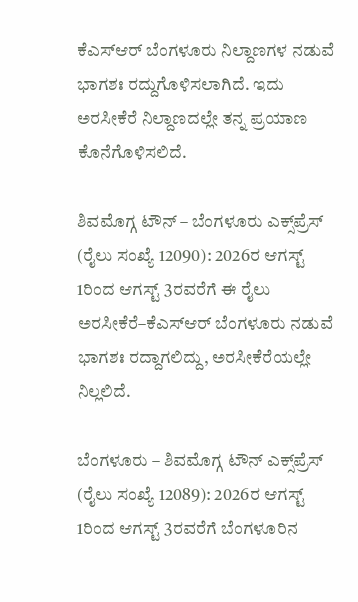ಕೆಎಸ್‌ಆರ್‌ ಬೆಂಗಳೂರು ನಿಲ್ದಾಣಗಳ ನಡುವೆ ಭಾಗಶಃ ರದ್ದುಗೊಳಿಸಲಾಗಿದೆ. ಇದು ಅರಸೀಕೆರೆ ನಿಲ್ದಾಣದಲ್ಲೇ ತನ್ನ ಪ್ರಯಾಣ ಕೊನೆಗೊಳಿಸಲಿದೆ.

ಶಿವಮೊಗ್ಗ ಟೌನ್ – ಬೆಂಗಳೂರು ಎಕ್ಸ್‌ಪ್ರೆಸ್ (ರೈಲು ಸಂಖ್ಯೆ 12090): 2026ರ ಆಗಸ್ಟ್ 1ರಿಂದ ಆಗಸ್ಟ್ 3ರವರೆಗೆ ಈ ರೈಲು ಅರಸೀಕೆರೆ–ಕೆಎಸ್‌ಆರ್‌ ಬೆಂಗಳೂರು ನಡುವೆ ಭಾಗಶಃ ರದ್ದಾಗಲಿದ್ದು, ಅರಸೀಕೆರೆಯಲ್ಲೇ ನಿಲ್ಲಲಿದೆ.

ಬೆಂಗಳೂರು – ಶಿವಮೊಗ್ಗ ಟೌನ್ ಎಕ್ಸ್‌ಪ್ರೆಸ್ (ರೈಲು ಸಂಖ್ಯೆ 12089): 2026ರ ಆಗಸ್ಟ್ 1ರಿಂದ ಆಗಸ್ಟ್ 3ರವರೆಗೆ ಬೆಂಗಳೂರಿನ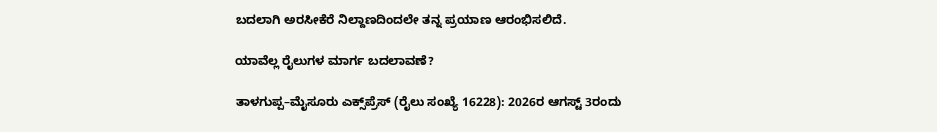ಬದಲಾಗಿ ಅರಸೀಕೆರೆ ನಿಲ್ದಾಣದಿಂದಲೇ ತನ್ನ ಪ್ರಯಾಣ ಆರಂಭಿಸಲಿದೆ.

ಯಾವೆಲ್ಲ ರೈಲುಗಳ ಮಾರ್ಗ ಬದಲಾವಣೆ?

ತಾಳಗುಪ್ಪ–ಮೈಸೂರು ಎಕ್ಸ್‌ಪ್ರೆಸ್ (ರೈಲು ಸಂಖ್ಯೆ 16228): 2026ರ ಆಗಸ್ಟ್ 3ರಂದು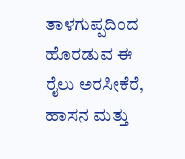ತಾಳಗುಪ್ಪದಿಂದ ಹೊರಡುವ ಈ ರೈಲು ಅರಸೀಕೆರೆ, ಹಾಸನ ಮತ್ತು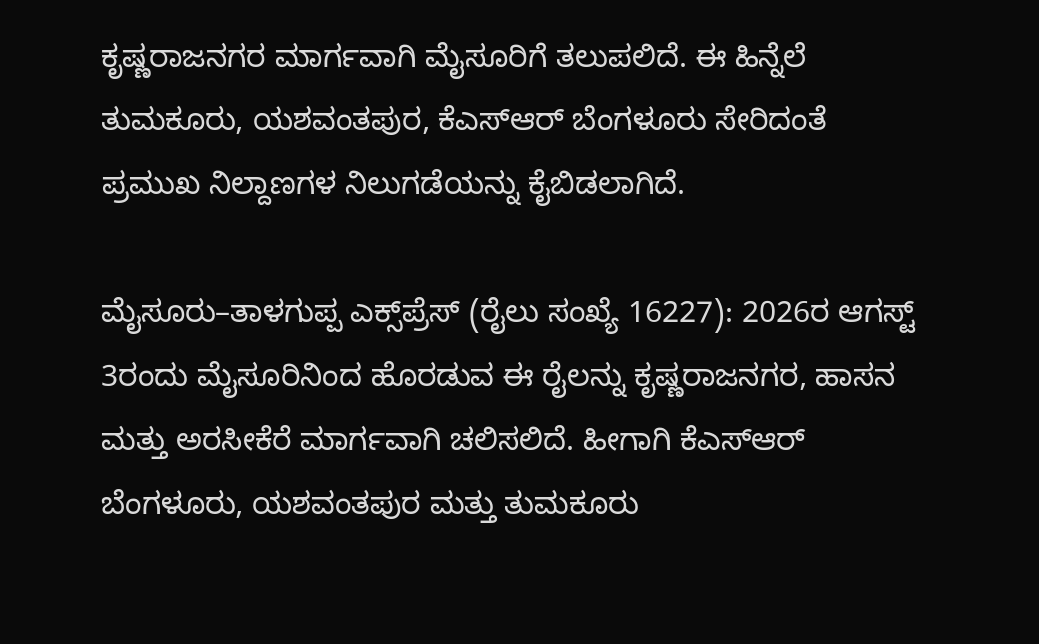ಕೃಷ್ಣರಾಜನಗರ ಮಾರ್ಗವಾಗಿ ಮೈಸೂರಿಗೆ ತಲುಪಲಿದೆ. ಈ ಹಿನ್ನೆಲೆ ತುಮಕೂರು, ಯಶವಂತಪುರ, ಕೆಎಸ್‌ಆರ್‌ ಬೆಂಗಳೂರು ಸೇರಿದಂತೆ ಪ್ರಮುಖ ನಿಲ್ದಾಣಗಳ ನಿಲುಗಡೆಯನ್ನು ಕೈಬಿಡಲಾಗಿದೆ.

ಮೈಸೂರು–ತಾಳಗುಪ್ಪ ಎಕ್ಸ್‌ಪ್ರೆಸ್ (ರೈಲು ಸಂಖ್ಯೆ 16227): 2026ರ ಆಗಸ್ಟ್ 3ರಂದು ಮೈಸೂರಿನಿಂದ ಹೊರಡುವ ಈ ರೈಲನ್ನು ಕೃಷ್ಣರಾಜನಗರ, ಹಾಸನ ಮತ್ತು ಅರಸೀಕೆರೆ ಮಾರ್ಗವಾಗಿ ಚಲಿಸಲಿದೆ. ಹೀಗಾಗಿ ಕೆಎಸ್‌ಆರ್‌ ಬೆಂಗಳೂರು, ಯಶವಂತಪುರ ಮತ್ತು ತುಮಕೂರು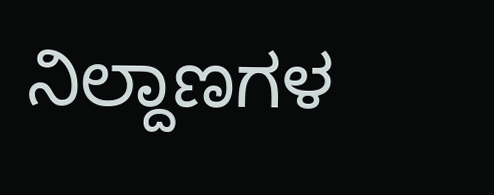ನಿಲ್ದಾಣಗಳ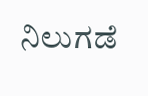ನಿಲುಗಡೆ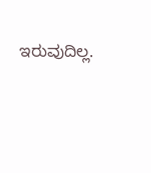ಇರುವುದಿಲ್ಲ.